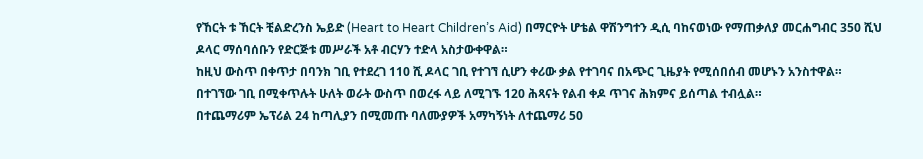የኸርት ቱ ኸርት ቺልድረንስ ኤይድ (Heart to Heart Children’s Aid) በማርዮት ሆቴል ዋሽንግተን ዲሲ ባከናወነው የማጠቃለያ መርሐግብር 350 ሺህ ዶላር ማሰባሰቡን የድርጅቱ መሥራች አቶ ብርሃን ተድላ አስታውቀዋል።
ከዚህ ውስጥ በቀጥታ በባንክ ገቢ የተደረገ 110 ሺ ዶላር ገቢ የተገኘ ሲሆን ቀሪው ቃል የተገባና በአጭር ጊዜያት የሚሰበሰብ መሆኑን አንስተዋል።
በተገኘው ገቢ በሚቀጥሉት ሁለት ወራት ውስጥ በወረፋ ላይ ለሚገኙ 120 ሕጻናት የልብ ቀዶ ጥገና ሕክምና ይሰጣል ተብሏል።
በተጨማሪም ኤፕሪል 24 ከጣሊያን በሚመጡ ባለሙያዎች አማካኝነት ለተጨማሪ 50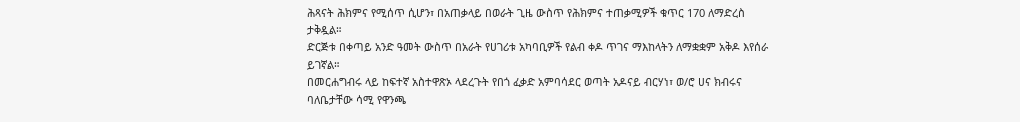ሕጻናት ሕክምና የሚሰጥ ሲሆን፣ በአጠቃላይ በወራት ጊዜ ውስጥ የሕክምና ተጠቃሚዎች ቁጥር 170 ለማድረስ ታቅዷል።
ድርጅቱ በቀጣይ አንድ ዓመት ውስጥ በአራት የሀገሪቱ አካባቢዎች የልብ ቀዶ ጥገና ማእከላትን ለማቋቋም አቅዶ እየሰራ ይገኛል።
በመርሐግብሩ ላይ ከፍተኛ አስተዋጽኦ ላደረጉት የበጎ ፈቃድ አምባሳደር ወጣት አዶናይ ብርሃነ፣ ወ/ሮ ሀና ክብሩና ባለቤታቸው ሳሚ የዋንጫ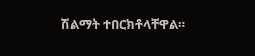ሽልማት ተበርክቶላቸዋል።